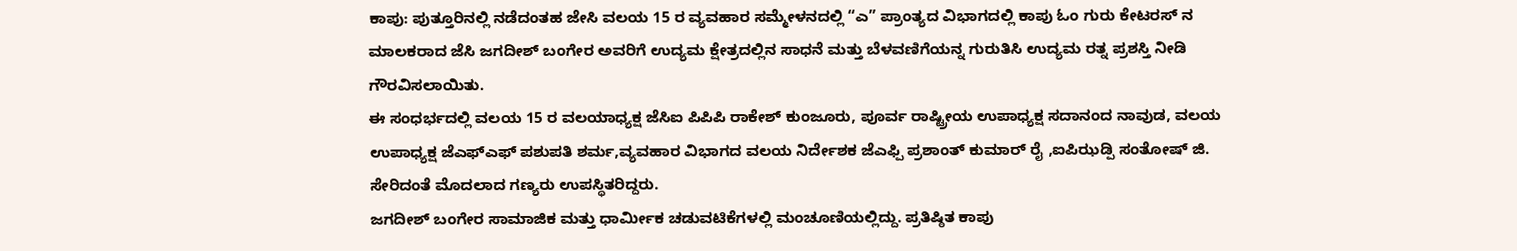ಕಾಪು: ಪುತ್ತೂರಿನಲ್ಲಿ ನಡೆದಂತಹ ಜೇಸಿ ವಲಯ 15 ರ ವ್ಯವಹಾರ ಸಮ್ಮೇಳನದಲ್ಲಿ “ಎ” ಪ್ರಾಂತ್ಯದ ವಿಭಾಗದಲ್ಲಿ ಕಾಪು ಓಂ ಗುರು ಕೇಟರಸ್ ನ ಮಾಲಕರಾದ ಜೆಸಿ ಜಗದೀಶ್ ಬಂಗೇರ ಅವರಿಗೆ ಉದ್ಯಮ ಕ್ಷೇತ್ರದಲ್ಲಿನ ಸಾಧನೆ ಮತ್ತು ಬೆಳವಣಿಗೆಯನ್ನ ಗುರುತಿಸಿ ಉದ್ಯಮ ರತ್ನ ಪ್ರಶಸ್ತಿ ನೀಡಿ ಗೌರವಿಸಲಾಯಿತು.
ಈ ಸಂಧರ್ಭದಲ್ಲಿ ವಲಯ 15 ರ ವಲಯಾಧ್ಯಕ್ಷ ಜೆಸಿಐ ಪಿಪಿಪಿ ರಾಕೇಶ್ ಕುಂಜೂರು, ಪೂರ್ವ ರಾಷ್ಟ್ರೀಯ ಉಪಾಧ್ಯಕ್ಷ ಸದಾನಂದ ನಾವುಡ, ವಲಯ ಉಪಾಧ್ಯಕ್ಷ ಜೆಎಫ್ಎಫ್ ಪಶುಪತಿ ಶರ್ಮ,ವ್ಯವಹಾರ ವಿಭಾಗದ ವಲಯ ನಿರ್ದೇಶಕ ಜೆಎಫ್ಪಿ ಪ್ರಶಾಂತ್ ಕುಮಾರ್ ರೈ ,ಐಪಿಝಡ್ಪಿ ಸಂತೋಷ್ ಜಿ. ಸೇರಿದಂತೆ ಮೊದಲಾದ ಗಣ್ಯರು ಉಪಸ್ಥಿತರಿದ್ದರು.
ಜಗದೀಶ್ ಬಂಗೇರ ಸಾಮಾಜಿಕ ಮತ್ತು ಧಾರ್ಮೀಕ ಚಡುವಟಿಕೆಗಳಲ್ಲಿ ಮಂಚೂಣಿಯಲ್ಲಿದ್ದು. ಪ್ರತಿಷ್ಠಿತ ಕಾಪು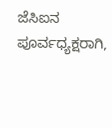ಜೆಸಿಐನ ಪೂರ್ವಧ್ಯಕ್ಷರಾಗಿ,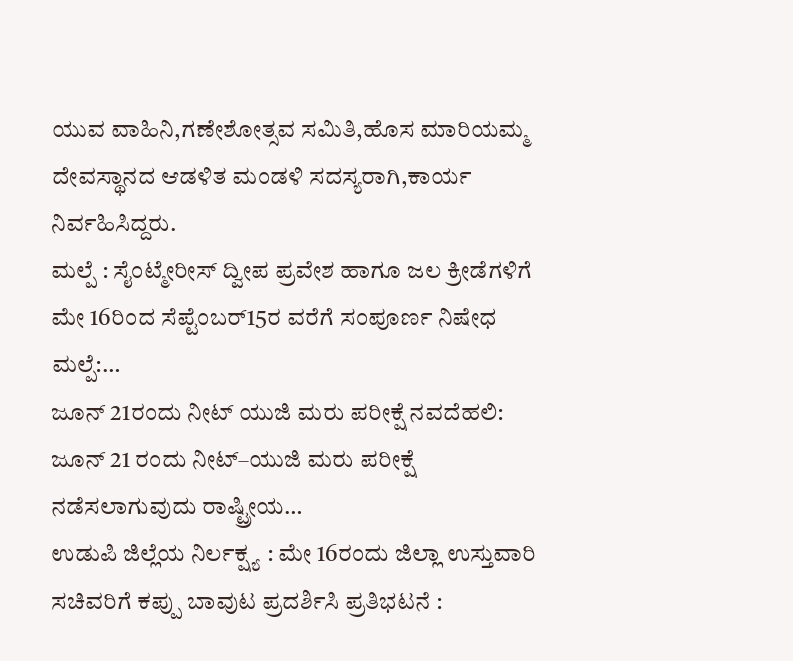ಯುವ ವಾಹಿನಿ,ಗಣೇಶೋತ್ಸವ ಸಮಿತಿ,ಹೊಸ ಮಾರಿಯಮ್ಮ ದೇವಸ್ಥಾನದ ಆಡಳಿತ ಮಂಡಳಿ ಸದಸ್ಯರಾಗಿ,ಕಾರ್ಯ ನಿರ್ವಹಿಸಿದ್ದರು.
ಮಲ್ಪೆ : ಸೈಂಟ್ಮೇರೀಸ್ ದ್ವೀಪ ಪ್ರವೇಶ ಹಾಗೂ ಜಲ ಕ್ರೀಡೆಗಳಿಗೆ ಮೇ 16ರಿಂದ ಸೆಪ್ಟೆಂಬರ್15ರ ವರೆಗೆ ಸಂಪೂರ್ಣ ನಿಷೇಧ ಮಲ್ಪೆ:…
ಜೂನ್ 21ರಂದು ನೀಟ್ ಯುಜಿ ಮರು ಪರೀಕ್ಷೆ ನವದೆಹಲಿ: ಜೂನ್ 21 ರಂದು ನೀಟ್–ಯುಜಿ ಮರು ಪರೀಕ್ಷೆ ನಡೆಸಲಾಗುವುದು ರಾಷ್ಟ್ರೀಯ…
ಉಡುಪಿ ಜಿಲ್ಲೆಯ ನಿರ್ಲಕ್ಷ್ಯ : ಮೇ 16ರಂದು ಜಿಲ್ಲಾ ಉಸ್ತುವಾರಿ ಸಚಿವರಿಗೆ ಕಪ್ಪು ಬಾವುಟ ಪ್ರದರ್ಶಿಸಿ ಪ್ರತಿಭಟನೆ :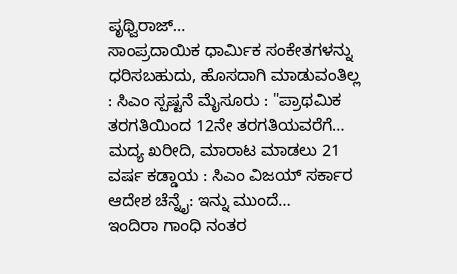ಪೃಥ್ವಿರಾಜ್…
ಸಾಂಪ್ರದಾಯಿಕ ಧಾರ್ಮಿಕ ಸಂಕೇತಗಳನ್ನು ಧರಿಸಬಹುದು, ಹೊಸದಾಗಿ ಮಾಡುವಂತಿಲ್ಲ : ಸಿಎಂ ಸ್ಪಷ್ಟನೆ ಮೈಸೂರು : "ಪ್ರಾಥಮಿಕ ತರಗತಿಯಿಂದ 12ನೇ ತರಗತಿಯವರೆಗೆ…
ಮದ್ಯ ಖರೀದಿ, ಮಾರಾಟ ಮಾಡಲು 21 ವರ್ಷ ಕಡ್ಡಾಯ : ಸಿಎಂ ವಿಜಯ್ ಸರ್ಕಾರ ಆದೇಶ ಚೆನ್ನೈ: ಇನ್ನು ಮುಂದೆ…
ಇಂದಿರಾ ಗಾಂಧಿ ನಂತರ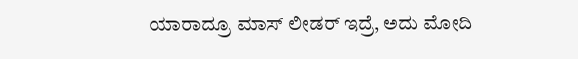ಯಾರಾದ್ರೂ ಮಾಸ್ ಲೀಡರ್ ಇದ್ರೆ, ಅದು ಮೋದಿ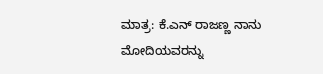ಮಾತ್ರ: ಕೆ.ಎನ್ ರಾಜಣ್ಣ ನಾನು ಮೋದಿಯವರನ್ನು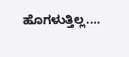ಹೊಗಳುತ್ತಿಲ್ಲ.…